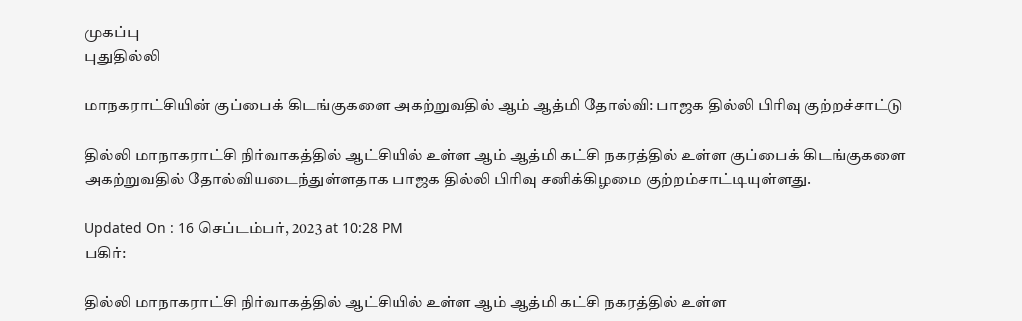முகப்பு
புதுதில்லி

மாநகராட்சியின் குப்பைக் கிடங்குகளை அகற்றுவதில் ஆம் ஆத்மி தோல்வி: பாஜக தில்லி பிரிவு குற்றச்சாட்டு

தில்லி மாநாகராட்சி நிர்வாகத்தில் ஆட்சியில் உள்ள ஆம் ஆத்மி கட்சி நகரத்தில் உள்ள குப்பைக் கிடங்குகளை அகற்றுவதில் தோல்வியடைந்துள்ளதாக பாஜக தில்லி பிரிவு சனிக்கிழமை குற்றம்சாட்டியுள்ளது.

Updated On : 16 செப்டம்பர், 2023 at 10:28 PM
பகிர்:

தில்லி மாநாகராட்சி நிர்வாகத்தில் ஆட்சியில் உள்ள ஆம் ஆத்மி கட்சி நகரத்தில் உள்ள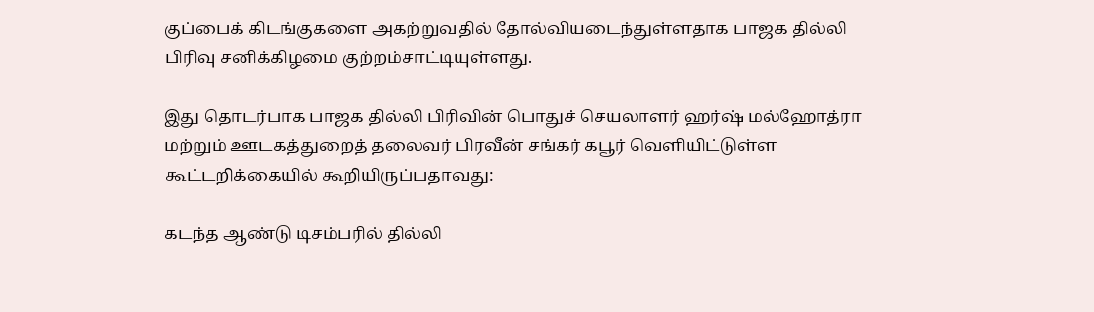குப்பைக் கிடங்குகளை அகற்றுவதில் தோல்வியடைந்துள்ளதாக பாஜக தில்லி பிரிவு சனிக்கிழமை குற்றம்சாட்டியுள்ளது.

இது தொடர்பாக பாஜக தில்லி பிரிவின் பொதுச் செயலாளர் ஹர்ஷ் மல்ஹோத்ரா மற்றும் ஊடகத்துறைத் தலைவர் பிரவீன் சங்கர் கபூர் வெளியிட்டுள்ள கூட்டறிக்கையில் கூறியிருப்பதாவது:

கடந்த ஆண்டு டிசம்பரில் தில்லி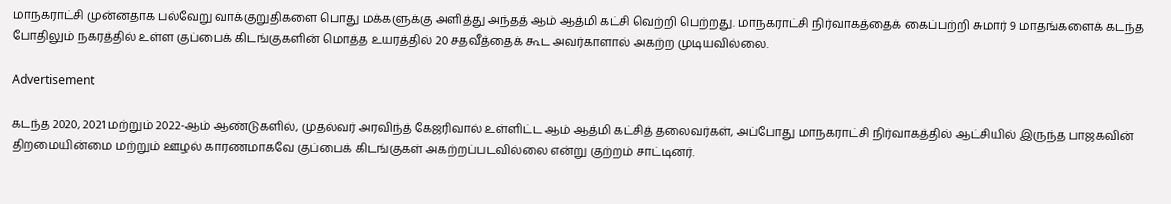மாநகராட்சி முன்னதாக பல்வேறு வாக்குறுதிகளை பொது மக்களுக்கு அளித்து அந்தத் ஆம் ஆத்மி கட்சி வெற்றி பெற்றது. மாநகராட்சி நிர்வாகத்தைக் கைப்பற்றி சுமார் 9 மாதங்களைக் கடந்த போதிலும் நகரத்தில் உள்ள குப்பைக் கிடங்குகளின் மொத்த உயரத்தில் 20 சதவீத்தைக் கூட அவர்காளால் அகற்ற முடியவில்லை.

Advertisement

கடந்த 2020, 2021 மற்றும் 2022-ஆம் ஆண்டுகளில், முதல்வர் அரவிந்த் கேஜரிவால் உள்ளிட்ட ஆம் ஆத்மி கட்சித் தலைவர்கள், அப்போது மாநகராட்சி நிர்வாகத்தில் ஆட்சியில் இருந்த பாஜகவின் திறமையின்மை மற்றும் ஊழல் காரணமாகவே குப்பைக் கிடங்குகள் அகற்றப்படவில்லை என்று குற்றம் சாட்டினர்.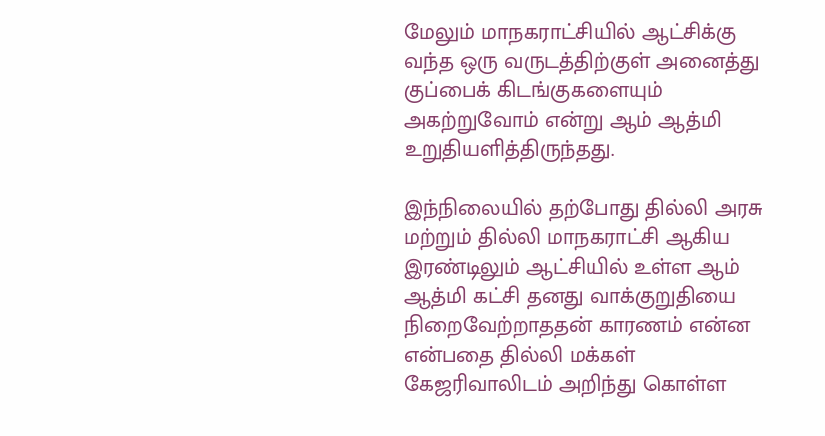மேலும் மாநகராட்சியில் ஆட்சிக்கு வந்த ஒரு வருடத்திற்குள் அனைத்து குப்பைக் கிடங்குகளையும் அகற்றுவோம் என்று ஆம் ஆத்மி உறுதியளித்திருந்தது.

இந்நிலையில் தற்போது தில்லி அரசு மற்றும் தில்லி மாநகராட்சி ஆகிய இரண்டிலும் ஆட்சியில் உள்ள ஆம் ஆத்மி கட்சி தனது வாக்குறுதியை நிறைவேற்றாததன் காரணம் என்ன என்பதை தில்லி மக்கள் கேஜரிவாலிடம் அறிந்து கொள்ள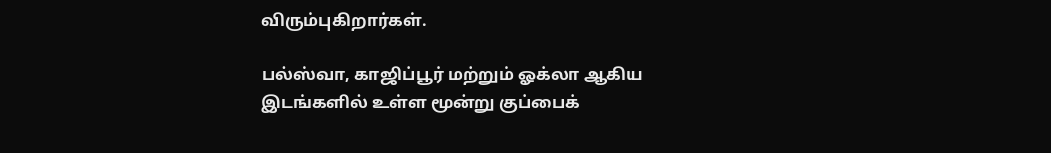விரும்புகிறார்கள்.

பல்ஸ்வா, காஜிப்பூர் மற்றும் ஓக்லா ஆகிய இடங்களில் உள்ள மூன்று குப்பைக்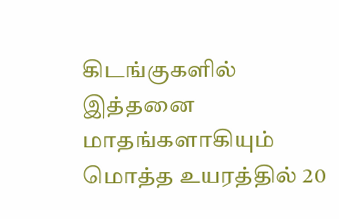கிடங்குகளில் இத்தனை மாதங்களாகியும் மொத்த உயரத்தில் 20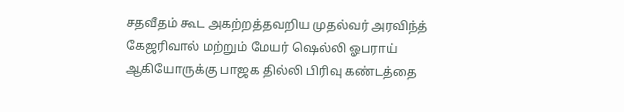சதவீதம் கூட அகற்றத்தவறிய முதல்வர் அரவிந்த் கேஜரிவால் மற்றும் மேயர் ஷெல்லி ஓபராய் ஆகியோருக்கு பாஜக தில்லி பிரிவு கண்டத்தை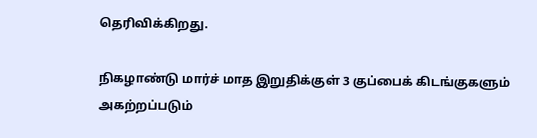தெரிவிக்கிறது.

நிகழாண்டு மார்ச் மாத இறுதிக்குள் 3 குப்பைக் கிடங்குகளும் அகற்றப்படும்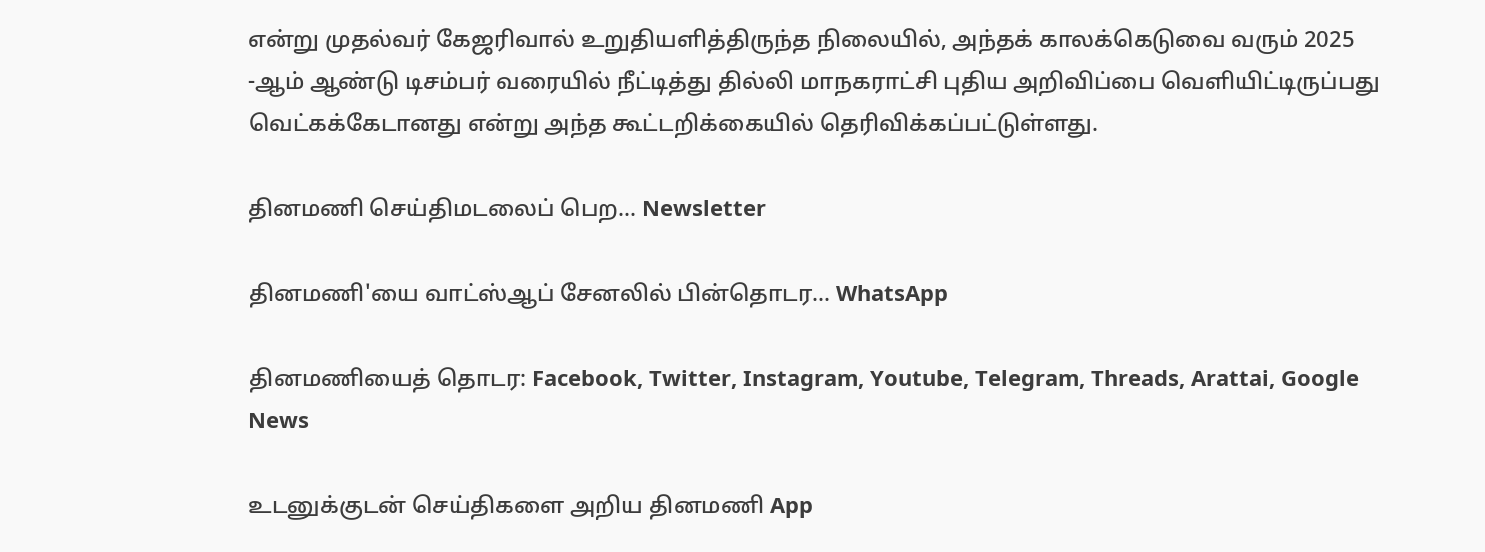என்று முதல்வர் கேஜரிவால் உறுதியளித்திருந்த நிலையில், அந்தக் காலக்கெடுவை வரும் 2025 -ஆம் ஆண்டு டிசம்பர் வரையில் நீட்டித்து தில்லி மாநகராட்சி புதிய அறிவிப்பை வெளியிட்டிருப்பது வெட்கக்கேடானது என்று அந்த கூட்டறிக்கையில் தெரிவிக்கப்பட்டுள்ளது.

தினமணி செய்திமடலைப் பெற... Newsletter

தினமணி'யை வாட்ஸ்ஆப் சேனலில் பின்தொடர... WhatsApp

தினமணியைத் தொடர: Facebook, Twitter, Instagram, Youtube, Telegram, Threads, Arattai, Google News

உடனுக்குடன் செய்திகளை அறிய தினமணி App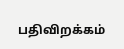பதிவிறக்கம்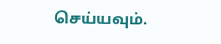செய்யவும்.